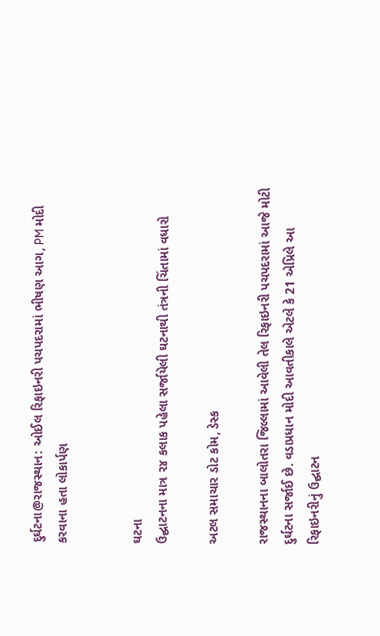દુર્ઘટના@રાજસ્થાન: ઓઈલ રિફાઇનરી પચપદરામાં ભીષણ આગ, PM મોદી કરવાના હતા લોકાર્પણ


ઘટના
ઉદ્ઘાટનના માત્ર ૨૪ કલાક પહેલા સર્જાયેલી ઘટનાથી તંત્રની ચિંતામાં વધારો

અટલ સમાચાર ડોટ કોમ, ડેસ્ક

રાજસ્થાનના બાલોતરા જિલ્લામાં આવેલી તેલ રિફાઇનરી પચપદરામાં આજે મોટી દુર્ઘટના સર્જાઈ છે. વડાપ્રધાન મોદી આવતીકાલે એટલે કે 21 એપ્રિલે આ રિફાઇનરીનું ઉદ્ઘાટન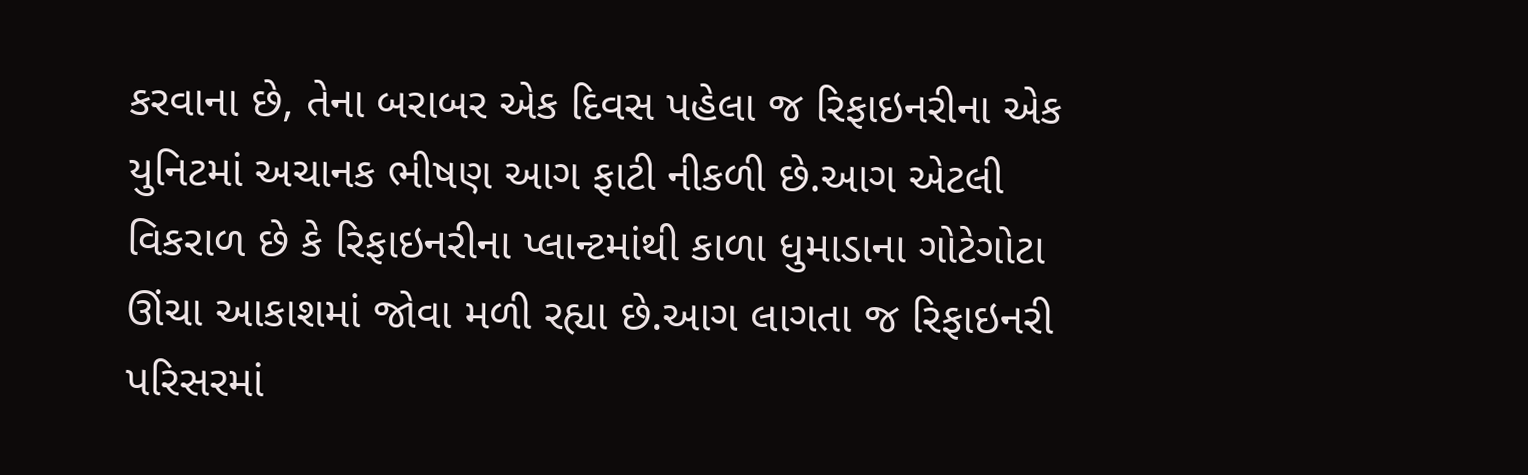કરવાના છે, તેના બરાબર એક દિવસ પહેલા જ રિફાઇનરીના એક યુનિટમાં અચાનક ભીષણ આગ ફાટી નીકળી છે.આગ એટલી વિકરાળ છે કે રિફાઇનરીના પ્લાન્ટમાંથી કાળા ધુમાડાના ગોટેગોટા ઊંચા આકાશમાં જોવા મળી રહ્યા છે.આગ લાગતા જ રિફાઇનરી પરિસરમાં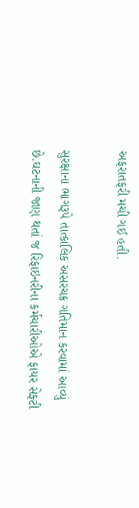અફરાતફરી મચી ગઈ હતી.

સુરક્ષાના ભાગરૂપે તાત્કાલિક અસરચક્ર ગતિમાન કરવામાં આવ્યું છે.ઘટનાની જાણ થતાં જ રિફાઇનરીના કર્મચારીઓએ ફાયર સેફ્ટી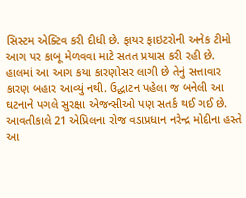સિસ્ટમ એક્ટિવ કરી દીધી છે. ફાયર ફાઇટરોની અનેક ટીમો આગ પર કાબૂ મેળવવા માટે સતત પ્રયાસ કરી રહી છે. હાલમાં આ આગ કયા કારણોસર લાગી છે તેનું સત્તાવાર કારણ બહાર આવ્યું નથી. ઉદ્ઘાટન પહેલા જ બનેલી આ ઘટનાને પગલે સુરક્ષા એજન્સીઓ પણ સતર્ક થઈ ગઈ છે. આવતીકાલે 21 એપ્રિલના રોજ વડાપ્રધાન નરેન્દ્ર મોદીના હસ્તે આ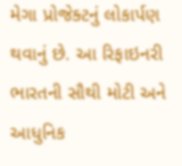મેગા પ્રોજેક્ટનું લોકાર્પણ થવાનું છે. આ રિફાઇનરી ભારતની સૌથી મોટી અને આધુનિક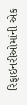રિફાઇનરીઓમાંની એક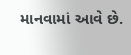માનવામાં આવે છે.